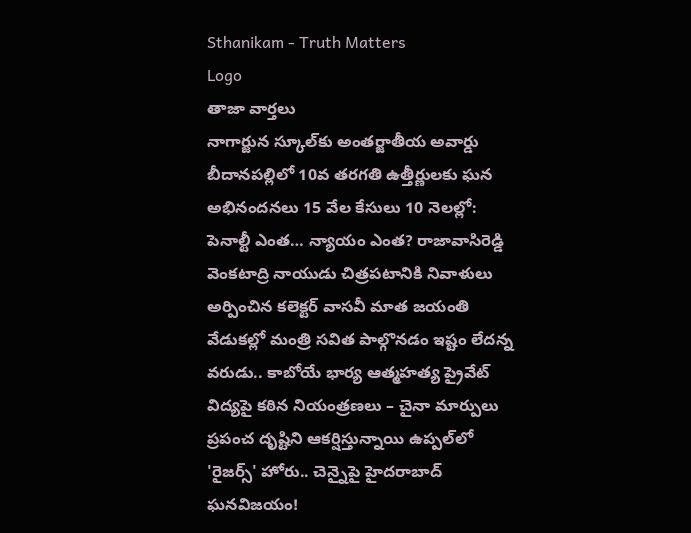Sthanikam - Truth Matters
Logo
తాజా వార్తలు
నాగార్జున స్కూల్‌కు అంతర్జాతీయ అవార్డు బీదానపల్లిలో 10వ తరగతి ఉత్తీర్ణులకు ఘన అభినందనలు 15 వేల కేసులు 10 నెలల్లో: పెనాల్టీ ఎంత… న్యాయం ఎంత? రాజావాసిరెడ్డి వెంకటాద్రి నాయుడు చిత్రపటానికి నివాళులు అర్పించిన కలెక్టర్ వాసవీ మాత జయంతి వేడుకల్లో మంత్రి సవిత పాల్గొనడం ఇష్టం లేదన్న వరుడు.. కాబోయే భార్య ఆత్మహత్య ప్రైవేట్ విద్యపై కఠిన నియంత్రణలు – చైనా మార్పులు ప్రపంచ దృష్టిని ఆకర్షిస్తున్నాయి ఉప్పల్‌లో 'రైజర్స్' హోరు.. చెన్నైపై హైదరాబాద్ ఘనవిజయం!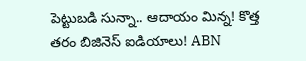పెట్టుబడి సున్నా.. ఆదాయం మిన్న! కొత్త తరం బిజినెస్ ఐడియాలు! ABN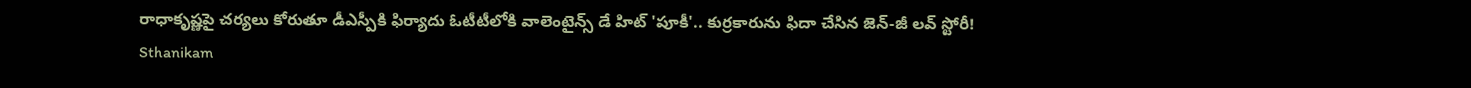రాధాకృష్ణపై చర్యలు కోరుతూ డీఎస్పీకి ఫిర్యాదు ఓటీటీలోకి వాలెంటైన్స్ డే హిట్ 'పూకీ'.. కుర్రకారును ఫిదా చేసిన జెన్-జీ లవ్ స్టోరీ!
Sthanikam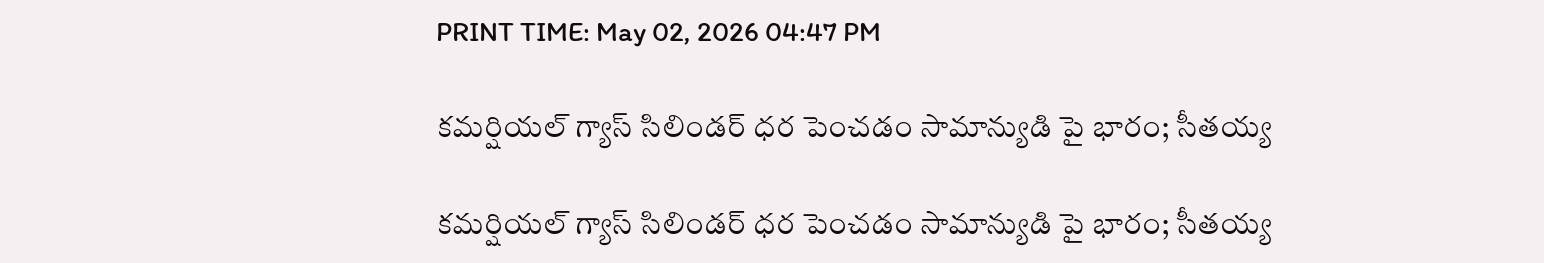PRINT TIME: May 02, 2026 04:47 PM

కమర్షియల్ గ్యాస్ సిలిండర్ ధర పెంచడం సామాన్యుడి పై భారం; సీతయ్య

కమర్షియల్ గ్యాస్ సిలిండర్ ధర పెంచడం సామాన్యుడి పై భారం; సీతయ్య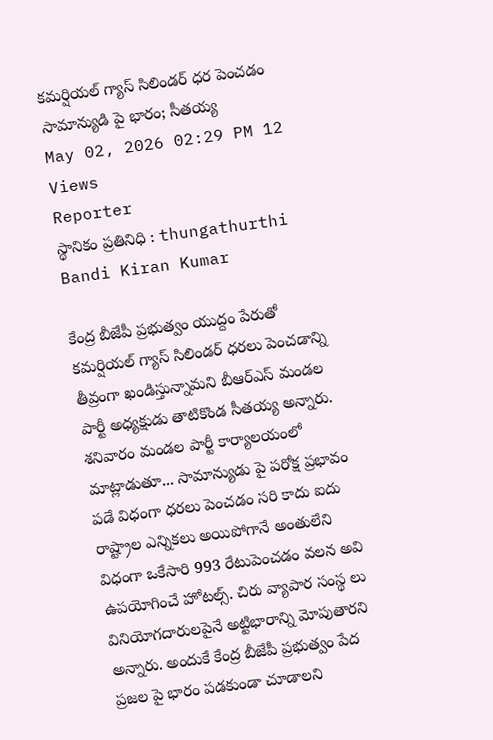కమర్షియల్ గ్యాస్ సిలిండర్ ధర పెంచడం సామాన్యుడి పై భారం; సీతయ్య
May 02, 2026 02:29 PM 12 Views
Reporter
స్థానికం ప్రతినిధి : thungathurthi
Bandi Kiran Kumar

కేంద్ర బీజేపీ ప్రభుత్వం యుద్దం పేరుతో కమర్షియల్ గ్యాస్ సిలిండర్ ధరలు పెంచడాన్ని తీవ్రంగా ఖండిస్తున్నామని బీఆర్ఎస్ మండల పార్టీ అధ్యక్షుడు తాటికొండ సీతయ్య అన్నారు. శనివారం మండల పార్టీ కార్యాలయంలో మాట్లాడుతూ... సామాన్యుడు పై పరోక్ష ప్రభావం పడే విధంగా ధరలు పెంచడం సరి కాదు ఐదు రాష్ట్రాల ఎన్నికలు అయిపోగానే అంతులేని విధంగా ఒకేసారి 993 రేటుపెంచడం వలన అవి ఉపయోగించే హోటల్స్. చిరు వ్యాపార సంస్థ లు వినియోగదారులపైనే అట్టిభారాన్ని మోపుతారని అన్నారు. అందుకే కేంద్ర బీజేపీ ప్రభుత్వం పేద ప్రజల పై భారం పడకుండా చూడాలని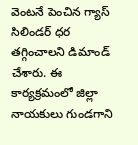వెంటనే పెంచిన గ్యాస్ సిలిండర్ ధర తగ్గించాలని డిమాండ్ చేశారు. ఈ కార్యక్రమంలో జిల్లా నాయకులు గుండగాని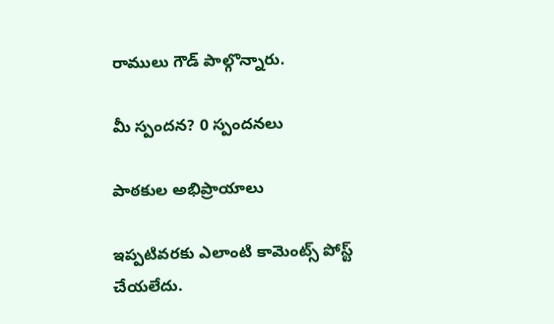రాములు గౌడ్ పాల్గొన్నారు.

మీ స్పందన? 0 స్పందనలు

పాఠకుల అభిప్రాయాలు

ఇప్పటివరకు ఎలాంటి కామెంట్స్ పోస్ట్ చేయలేదు.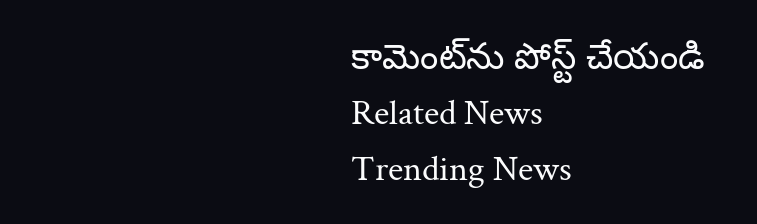కామెంట్‌ను పోస్ట్ చేయండి
Related News
Trending News